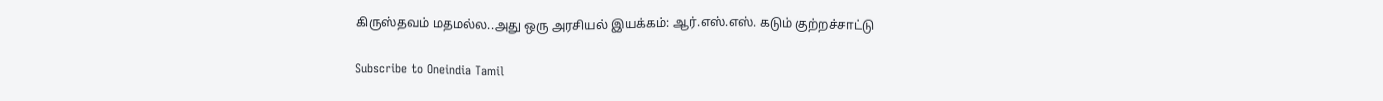கிருஸ்தவம் மதமல்ல..அது ஒரு அரசியல் இயக்கம்: ஆர்.எஸ்.எஸ். கடும் குற்றச்சாட்டு

Subscribe to Oneindia Tamil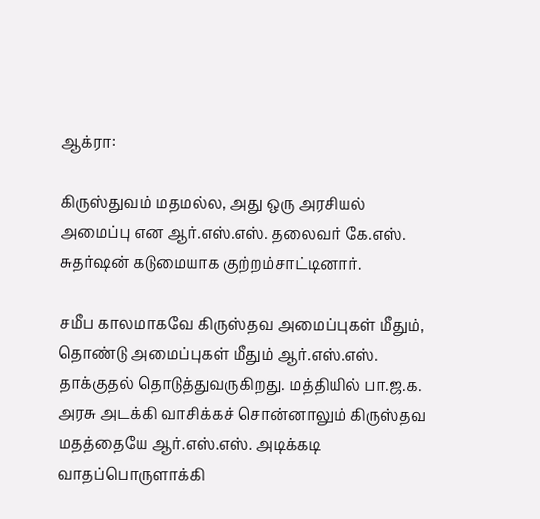ஆக்ரா:

கிருஸ்துவம் மதமல்ல, அது ஒரு அரசியல் அமைப்பு என ஆர்.எஸ்.எஸ். தலைவர் கே.எஸ். சுதர்ஷன் கடுமையாக குற்றம்சாட்டினார்.

சமீப காலமாகவே கிருஸ்தவ அமைப்புகள் மீதும், தொண்டு அமைப்புகள் மீதும் ஆர்.எஸ்.எஸ். தாக்குதல் தொடுத்துவருகிறது. மத்தியில் பா.ஜ.க. அரசு அடக்கி வாசிக்கச் சொன்னாலும் கிருஸ்தவ மதத்தையே ஆர்.எஸ்.எஸ். அடிக்கடி வாதப்பொருளாக்கி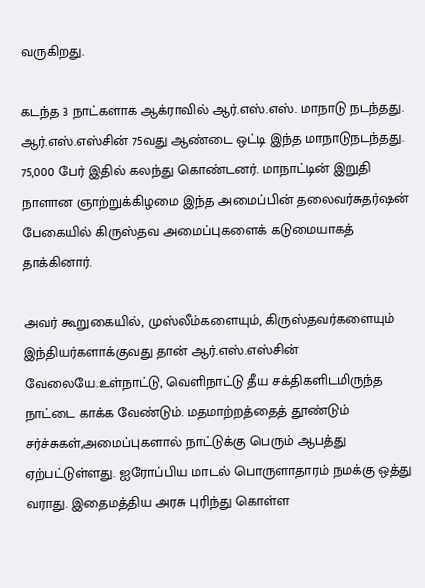வருகிறது.

கடந்த 3 நாட்களாக ஆக்ராவில் ஆர்.எஸ்.எஸ். மாநாடு நடந்தது. ஆர்.எஸ்.எஸ்சின் 75வது ஆண்டை ஒட்டி இந்த மாநாடுநடந்தது. 75,000 பேர் இதில் கலந்து கொண்டனர். மாநாட்டின் இறுதி நாளான ஞாற்றுக்கிழமை இந்த அமைப்பின் தலைவர்சுதர்ஷன் பேகையில் கிருஸ்தவ அமைப்புகளைக் கடுமையாகத் தாக்கினார்.

அவர் கூறுகையில், முஸ்லீம்களையும், கிருஸ்தவர்களையும் இந்தியர்களாக்குவது தான் ஆர்.எஸ்.எஸ்சின் வேலையே.உள்நாட்டு, வெளிநாட்டு தீய சக்திகளிடமிருந்த நாட்டை காக்க வேண்டும். மதமாற்றத்தைத் தூண்டும் சர்ச்சுகள்,அமைப்புகளால் நாட்டுக்கு பெரும் ஆபத்து ஏற்பட்டுள்ளது. ஐரோப்பிய மாடல் பொருளாதாரம் நமக்கு ஒத்து வராது. இதைமத்திய அரசு புரிந்து கொள்ள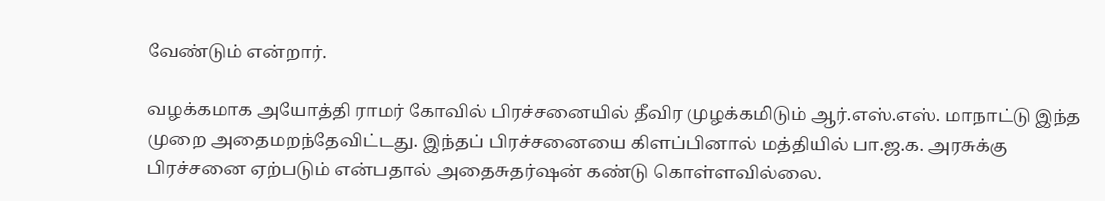வேண்டும் என்றார்.

வழக்கமாக அயோத்தி ராமர் கோவில் பிரச்சனையில் தீவிர முழக்கமிடும் ஆர்.எஸ்.எஸ். மாநாட்டு இந்த முறை அதைமறந்தேவிட்டது. இந்தப் பிரச்சனையை கிளப்பினால் மத்தியில் பா.ஜ.க. அரசுக்கு பிரச்சனை ஏற்படும் என்பதால் அதைசுதர்ஷன் கண்டு கொள்ளவில்லை.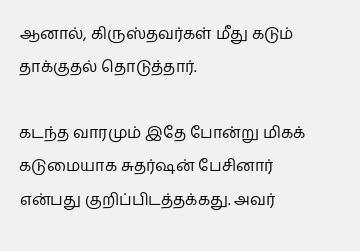ஆனால், கிருஸ்தவர்கள் மீது கடும் தாக்குதல் தொடுத்தார்.

கடந்த வாரமும் இதே போன்று மிகக் கடுமையாக சுதர்ஷன் பேசினார் என்பது குறிப்பிடத்தக்கது. அவர்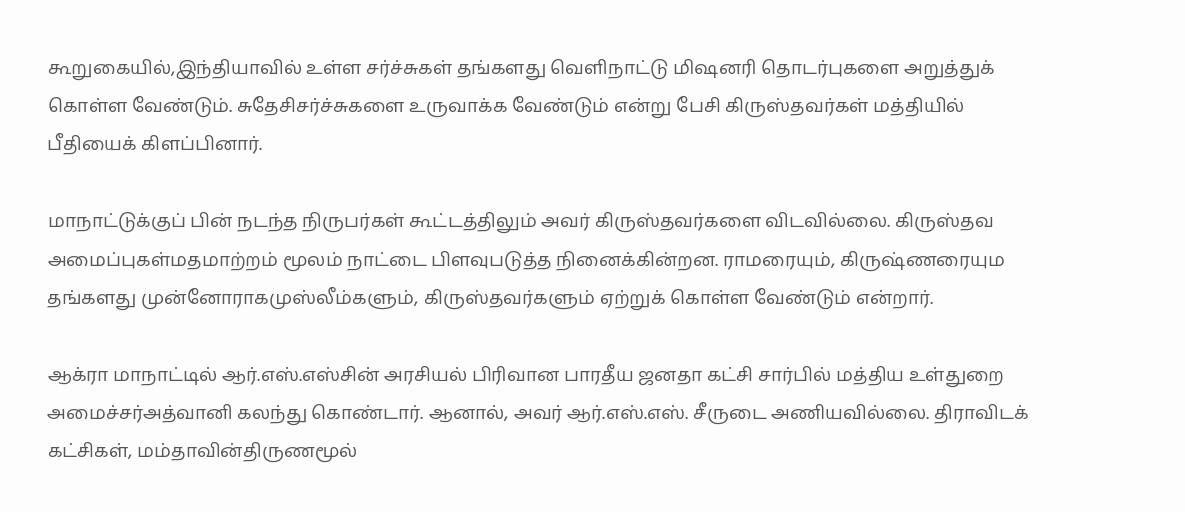கூறுகையில்,இந்தியாவில் உள்ள சர்ச்சுகள் தங்களது வெளிநாட்டு மிஷனரி தொடர்புகளை அறுத்துக் கொள்ள வேண்டும். சுதேசிசர்ச்சுகளை உருவாக்க வேண்டும் என்று பேசி கிருஸ்தவர்கள் மத்தியில் பீதியைக் கிளப்பினார்.

மாநாட்டுக்குப் பின் நடந்த நிருபர்கள் கூட்டத்திலும் அவர் கிருஸ்தவர்களை விடவில்லை. கிருஸ்தவ அமைப்புகள்மதமாற்றம் மூலம் நாட்டை பிளவுபடுத்த நினைக்கின்றன. ராமரையும், கிருஷ்ணரையும தங்களது முன்னோராகமுஸ்லீம்களும், கிருஸ்தவர்களும் ஏற்றுக் கொள்ள வேண்டும் என்றார்.

ஆக்ரா மாநாட்டில் ஆர்.எஸ்.எஸ்சின் அரசியல் பிரிவான பாரதீய ஜனதா கட்சி சார்பில் மத்திய உள்துறை அமைச்சர்அத்வானி கலந்து கொண்டார். ஆனால், அவர் ஆர்.எஸ்.எஸ். சீருடை அணியவில்லை. திராவிடக் கட்சிகள், மம்தாவின்திருணமூல்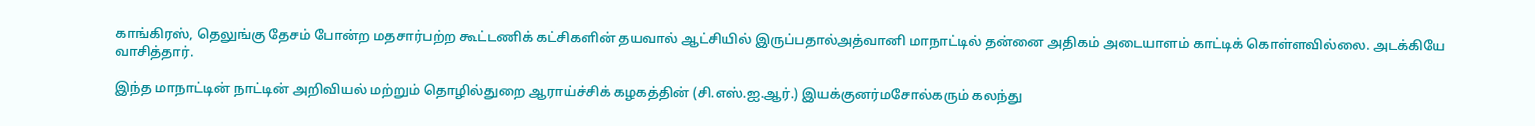காங்கிரஸ், தெலுங்கு தேசம் போன்ற மதசார்பற்ற கூட்டணிக் கட்சிகளின் தயவால் ஆட்சியில் இருப்பதால்அத்வானி மாநாட்டில் தன்னை அதிகம் அடையாளம் காட்டிக் கொள்ளவில்லை. அடக்கியே வாசித்தார்.

இந்த மாநாட்டின் நாட்டின் அறிவியல் மற்றும் தொழில்துறை ஆராய்ச்சிக் கழகத்தின் (சி.எஸ்.ஐ.ஆர்.) இயக்குனர்மசோல்கரும் கலந்து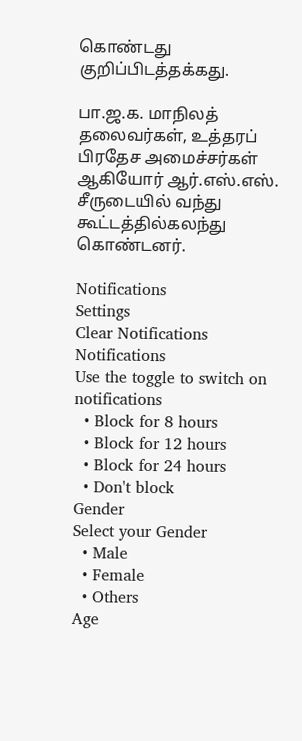கொண்டது குறிப்பிடத்தக்கது.

பா.ஜ.க. மாநிலத் தலைவர்கள், உத்தரப் பிரதேச அமைச்சர்கள் ஆகியோர் ஆர்.எஸ்.எஸ். சீருடையில் வந்து கூட்டத்தில்கலந்து கொண்டனர்.

Notifications
Settings
Clear Notifications
Notifications
Use the toggle to switch on notifications
  • Block for 8 hours
  • Block for 12 hours
  • Block for 24 hours
  • Don't block
Gender
Select your Gender
  • Male
  • Female
  • Others
Age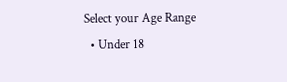Select your Age Range
  • Under 18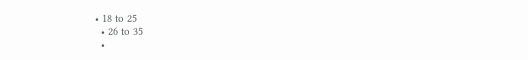• 18 to 25
  • 26 to 35
  •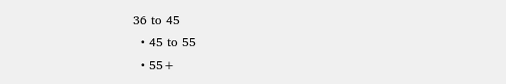36 to 45
  • 45 to 55
  • 55+